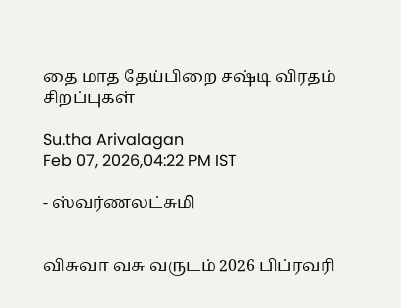தை மாத தேய்பிறை சஷ்டி விரதம் சிறப்புகள்

Su.tha Arivalagan
Feb 07, 2026,04:22 PM IST

- ஸ்வர்ணலட்சுமி


விசுவா வசு வருடம் 2026 பிப்ரவரி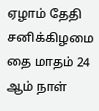ஏழாம் தேதி சனிக்கிழமை  தை மாதம் 24 ஆம் நாள்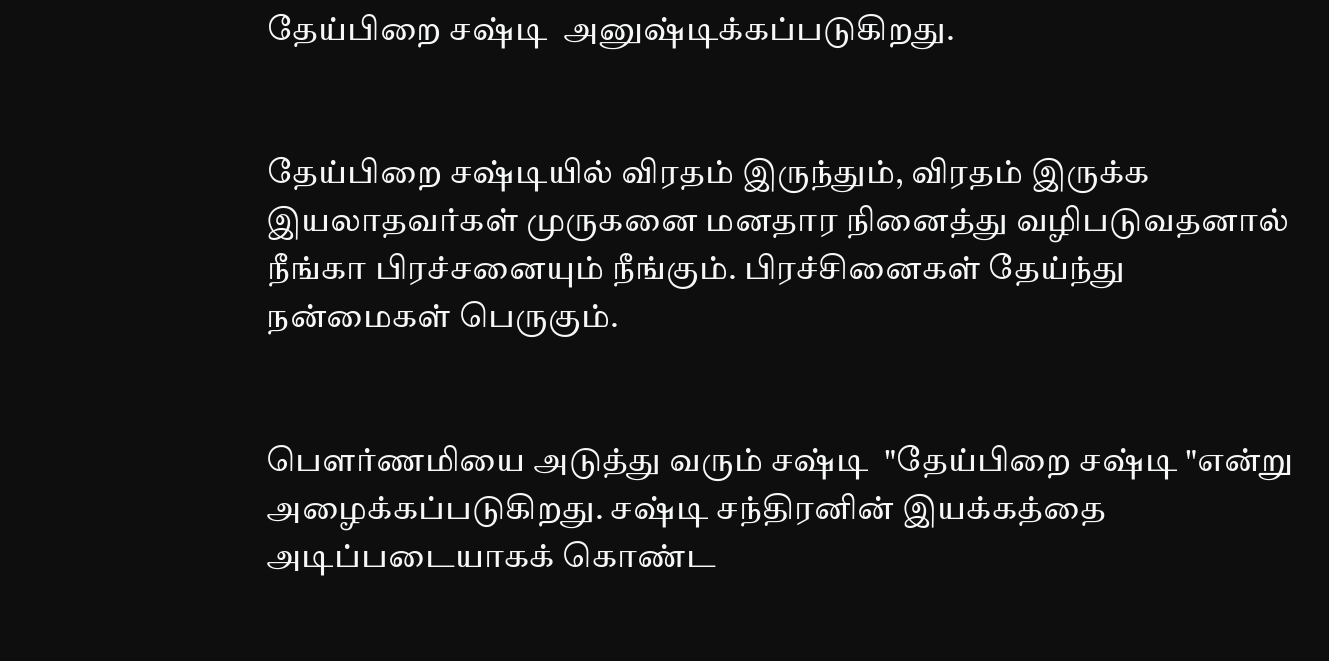தேய்பிறை சஷ்டி  அனுஷ்டிக்கப்படுகிறது.


தேய்பிறை சஷ்டியில் விரதம் இருந்தும், விரதம் இருக்க இயலாதவர்கள் முருகனை மனதார நினைத்து வழிபடுவதனால் நீங்கா பிரச்சனையும் நீங்கும். பிரச்சினைகள் தேய்ந்து நன்மைகள் பெருகும்.


பௌர்ணமியை அடுத்து வரும் சஷ்டி  "தேய்பிறை சஷ்டி "என்று அழைக்கப்படுகிறது. சஷ்டி சந்திரனின் இயக்கத்தை அடிப்படையாகக் கொண்ட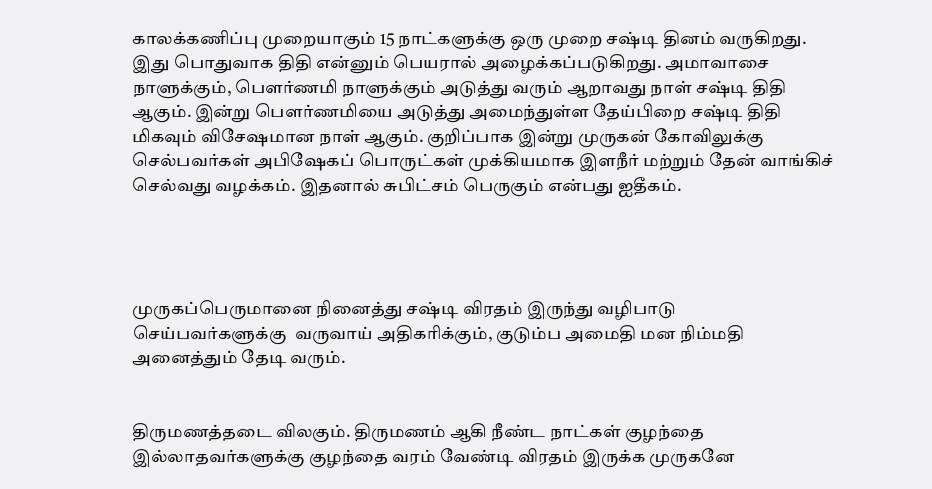காலக்கணிப்பு முறையாகும் 15 நாட்களுக்கு ஒரு முறை சஷ்டி தினம் வருகிறது. இது பொதுவாக திதி என்னும் பெயரால் அழைக்கப்படுகிறது. அமாவாசை நாளுக்கும், பௌர்ணமி நாளுக்கும் அடுத்து வரும் ஆறாவது நாள் சஷ்டி திதி ஆகும். இன்று பௌர்ணமியை அடுத்து அமைந்துள்ள தேய்பிறை சஷ்டி திதி மிகவும் விசேஷமான நாள் ஆகும். குறிப்பாக இன்று முருகன் கோவிலுக்கு செல்பவர்கள் அபிஷேகப் பொருட்கள் முக்கியமாக இளநீர் மற்றும் தேன் வாங்கிச் செல்வது வழக்கம். இதனால் சுபிட்சம் பெருகும் என்பது ஐதீகம்.




முருகப்பெருமானை நினைத்து சஷ்டி விரதம் இருந்து வழிபாடு செய்பவர்களுக்கு  வருவாய் அதிகரிக்கும், குடும்ப அமைதி மன நிம்மதி அனைத்தும் தேடி வரும்.


திருமணத்தடை விலகும். திருமணம் ஆகி நீண்ட நாட்கள் குழந்தை இல்லாதவர்களுக்கு குழந்தை வரம் வேண்டி விரதம் இருக்க முருகனே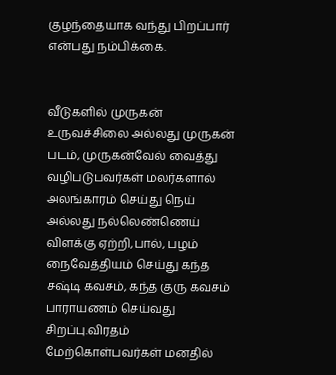குழந்தையாக வந்து பிறப்பார் என்பது நம்பிக்கை.


வீடுகளில் முருகன் உருவச்சிலை அல்லது முருகன் படம், முருகன்வேல் வைத்து வழிபடுபவர்கள் மலர்களால் அலங்காரம் செய்து நெய் அல்லது நல்லெண்ணெய் விளக்கு ஏற்றி,பால், பழம் நைவேத்தியம் செய்து கந்த சஷ்டி கவசம், கந்த குரு கவசம் பாராயணம் செய்வது சிறப்பு.விரதம் மேற்கொள்பவர்கள் மனதில்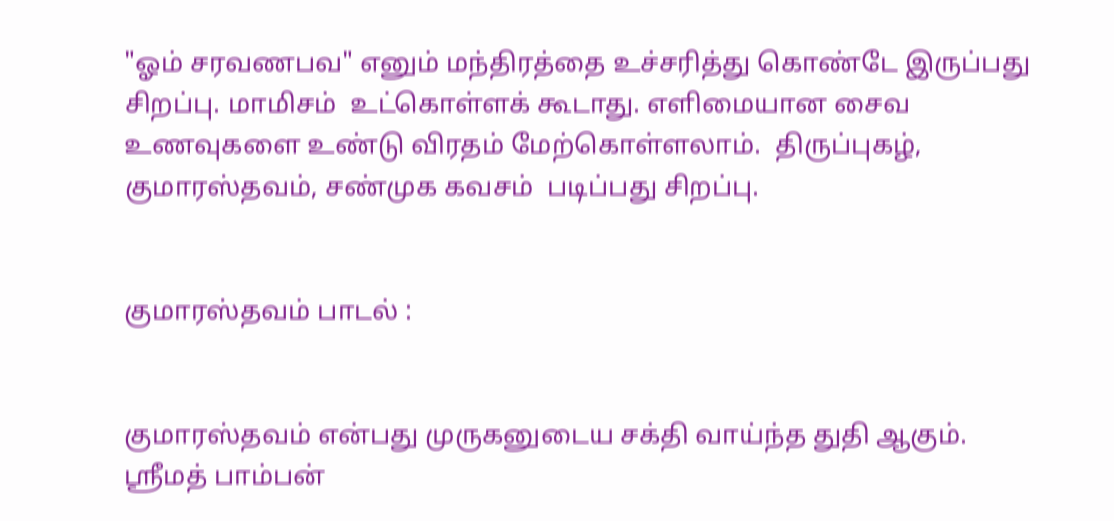"ஓம் சரவணபவ" எனும் மந்திரத்தை உச்சரித்து கொண்டே இருப்பது சிறப்பு. மாமிசம்  உட்கொள்ளக் கூடாது. எளிமையான சைவ உணவுகளை உண்டு விரதம் மேற்கொள்ளலாம்.  திருப்புகழ், குமாரஸ்தவம், சண்முக கவசம்  படிப்பது சிறப்பு.


குமாரஸ்தவம் பாடல் :


குமாரஸ்தவம் என்பது முருகனுடைய சக்தி வாய்ந்த துதி ஆகும். ஸ்ரீமத் பாம்பன்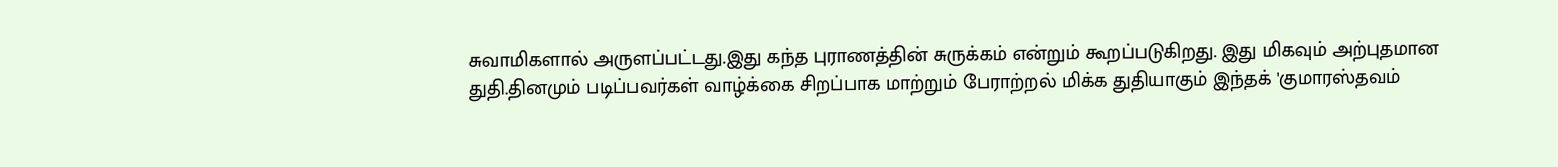சுவாமிகளால் அருளப்பட்டது.இது கந்த புராணத்தின் சுருக்கம் என்றும் கூறப்படுகிறது. இது மிகவும் அற்புதமான துதி.தினமும் படிப்பவர்கள் வாழ்க்கை சிறப்பாக மாற்றும் பேராற்றல் மிக்க துதியாகும் இந்தக் 'குமாரஸ்தவம்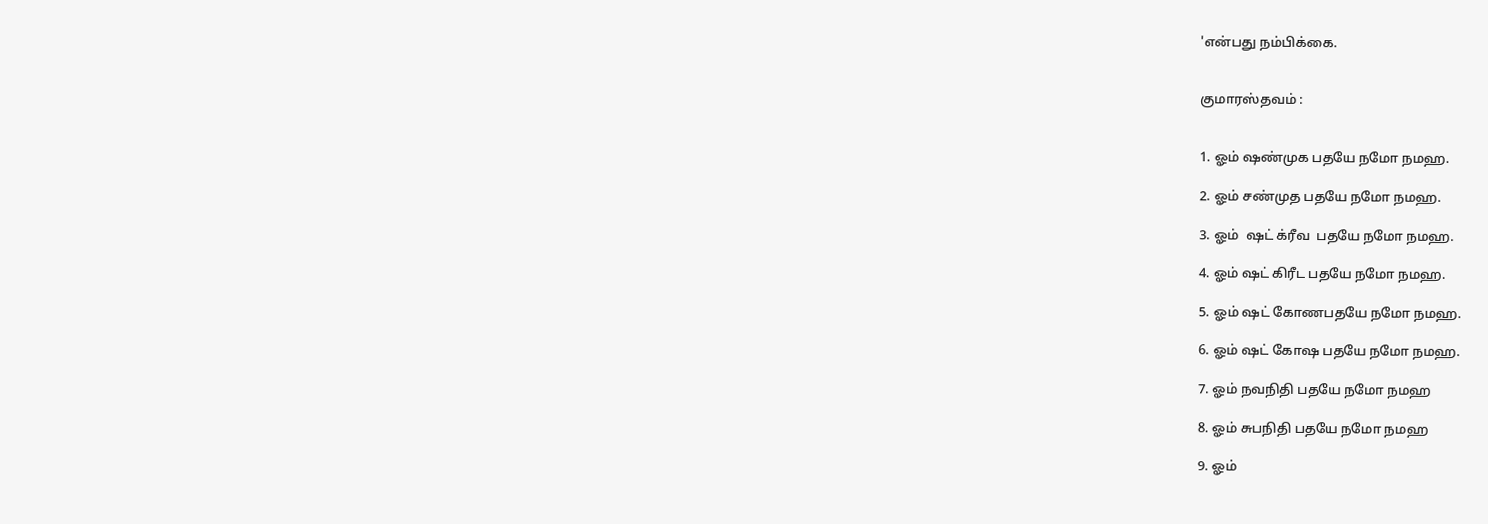'என்பது நம்பிக்கை.


குமாரஸ்தவம் :


1. ஓம் ஷண்முக பதயே நமோ நமஹ.

2. ஓம் சண்முத பதயே நமோ நமஹ.

3. ஓம்  ஷட் க்ரீவ  பதயே நமோ நமஹ.

4. ஓம் ஷட் கிரீட பதயே நமோ நமஹ.

5. ஓம் ஷட் கோணபதயே நமோ நமஹ.

6. ஓம் ஷட் கோஷ பதயே நமோ நமஹ.

7. ஓம் நவநிதி பதயே நமோ நமஹ

8. ஓம் சுபநிதி பதயே நமோ நமஹ

9. ஓம்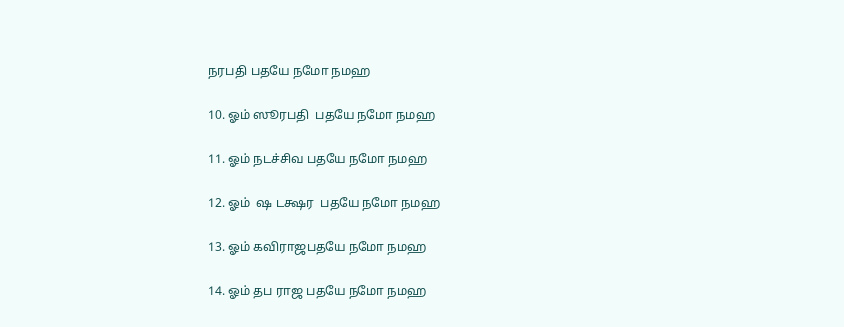நரபதி பதயே நமோ நமஹ

10. ஓம் ஸூரபதி  பதயே நமோ நமஹ

11. ஓம் நடச்சிவ பதயே நமோ நமஹ

12. ஓம்  ஷ டக்ஷர  பதயே நமோ நமஹ

13. ஓம் கவிராஜபதயே நமோ நமஹ

14. ஓம் தப ராஜ பதயே நமோ நமஹ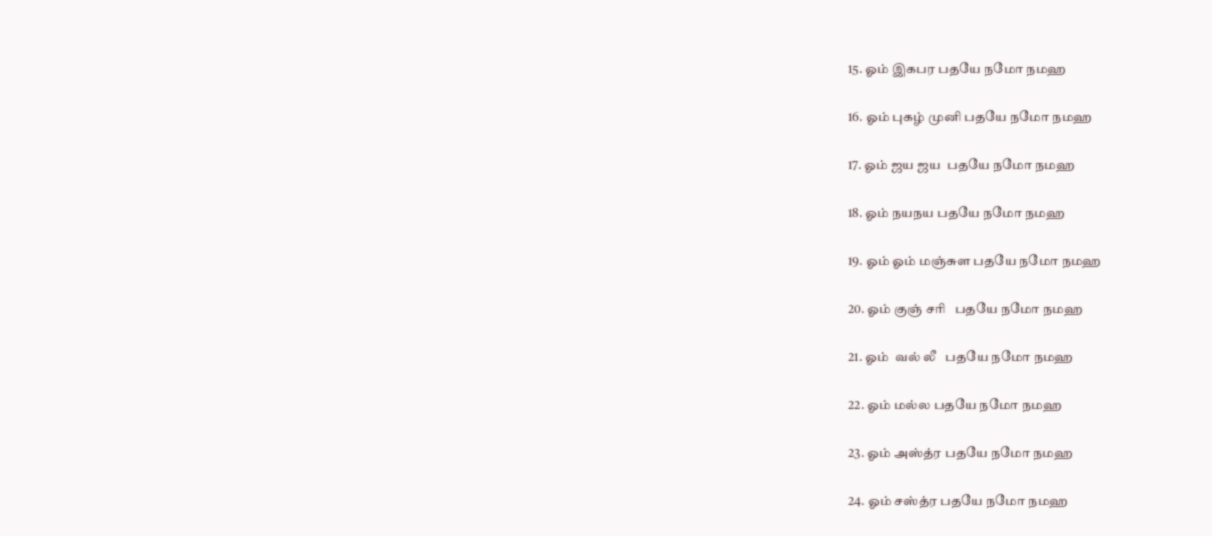15. ஓம் இகபர பதயே நமோ நமஹ

16. ஓம் புகழ் முனி பதயே நமோ நமஹ

17. ஓம் ஜய ஜய  பதயே நமோ நமஹ

18. ஓம் நயநய பதயே நமோ நமஹ

19. ஓம் ஓம் மஞ்சுள பதயே நமோ நமஹ

20. ஓம் குஞ் சரி   பதயே நமோ நமஹ

21. ஓம்  வல் லீ   பதயே நமோ நமஹ

22. ஓம் மல்ல பதயே நமோ நமஹ

23. ஓம் அஸ்த்ர பதயே நமோ நமஹ

24. ஓம் சஸ்த்ர பதயே நமோ நமஹ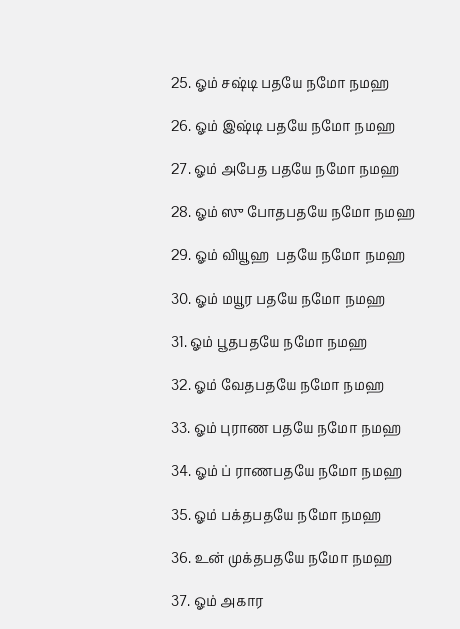25. ஓம் சஷ்டி பதயே நமோ நமஹ

26. ஓம் இஷ்டி பதயே நமோ நமஹ

27. ஓம் அபேத பதயே நமோ நமஹ

28. ஓம் ஸு போதபதயே நமோ நமஹ

29. ஓம் வியூஹ  பதயே நமோ நமஹ

30. ஓம் மயூர பதயே நமோ நமஹ

31. ஓம் பூதபதயே நமோ நமஹ

32. ஓம் வேதபதயே நமோ நமஹ

33. ஓம் புராண பதயே நமோ நமஹ

34. ஓம் ப் ராணபதயே நமோ நமஹ

35. ஓம் பக்தபதயே நமோ நமஹ

36. உன் முக்தபதயே நமோ நமஹ

37. ஓம் அகார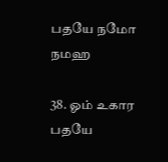பதயே நமோ நமஹ

38. ஓம் உகார பதயே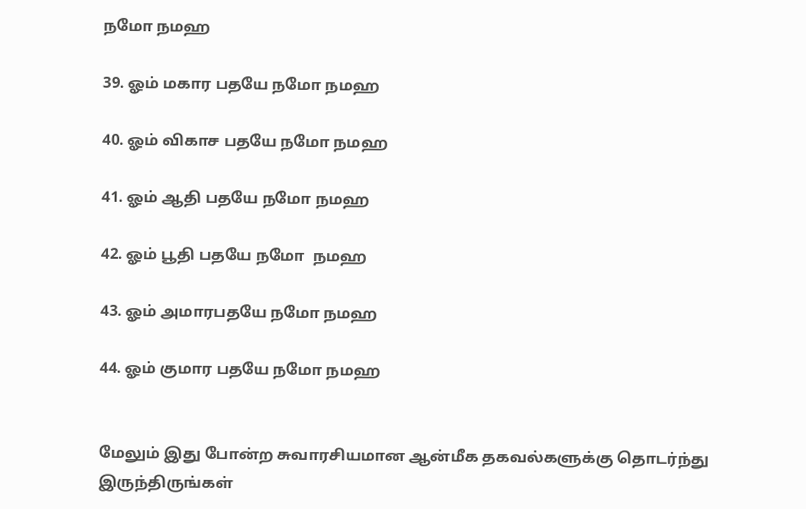நமோ நமஹ

39. ஓம் மகார பதயே நமோ நமஹ

40. ஓம் விகாச பதயே நமோ நமஹ

41. ஓம் ஆதி பதயே நமோ நமஹ

42. ஓம் பூதி பதயே நமோ  நமஹ

43. ஓம் அமாரபதயே நமோ நமஹ

44. ஓம் குமார பதயே நமோ நமஹ


மேலும் இது போன்ற சுவாரசியமான ஆன்மீக தகவல்களுக்கு தொடர்ந்து இருந்திருங்கள்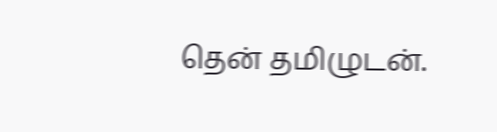தென் தமிழுடன்.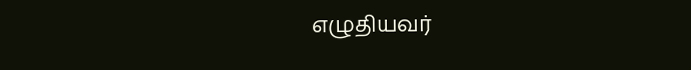எழுதியவர்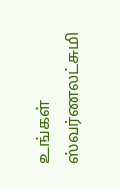உங்கள் ஸ்வர்ணலட்சுமி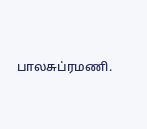பாலசுப்ரமணி.